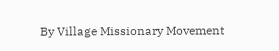By Village Missionary Movement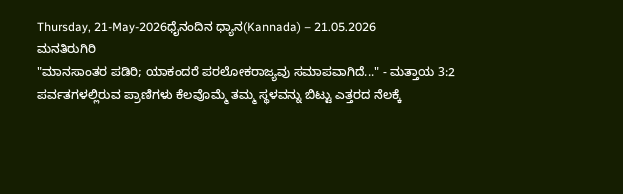Thursday, 21-May-2026ಧೈನಂದಿನ ಧ್ಯಾನ(Kannada) – 21.05.2026
ಮನತಿರುಗಿರಿ
"ಮಾನಸಾಂತರ ಪಡಿರಿ; ಯಾಕಂದರೆ ಪರಲೋಕರಾಜ್ಯವು ಸಮಾಪವಾಗಿದೆ..." - ಮತ್ತಾಯ 3:2
ಪರ್ವತಗಳಲ್ಲಿರುವ ಪ್ರಾಣಿಗಳು ಕೆಲವೊಮ್ಮೆ ತಮ್ಮ ಸ್ಥಳವನ್ನು ಬಿಟ್ಟು ಎತ್ತರದ ನೆಲಕ್ಕೆ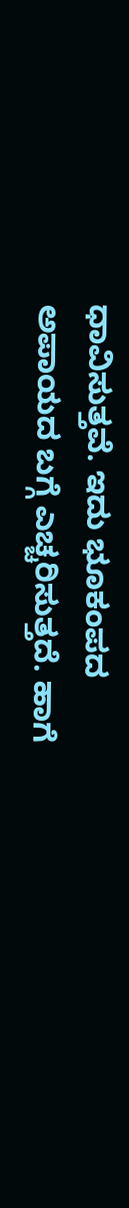ಧಾವಿಸುತ್ತವೆ. ಇದು ಭೂಕಂಪದ ಅಪಾಯದ ಬಗ್ಗೆ ಎಚ್ಚರಿಸುತ್ತದೆ. ಹಾಗೆ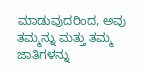ಮಾಡುವುದರಿಂದ, ಅವು ತಮ್ಮನ್ನು ಮತ್ತು ತಮ್ಮ ಜಾತಿಗಳನ್ನು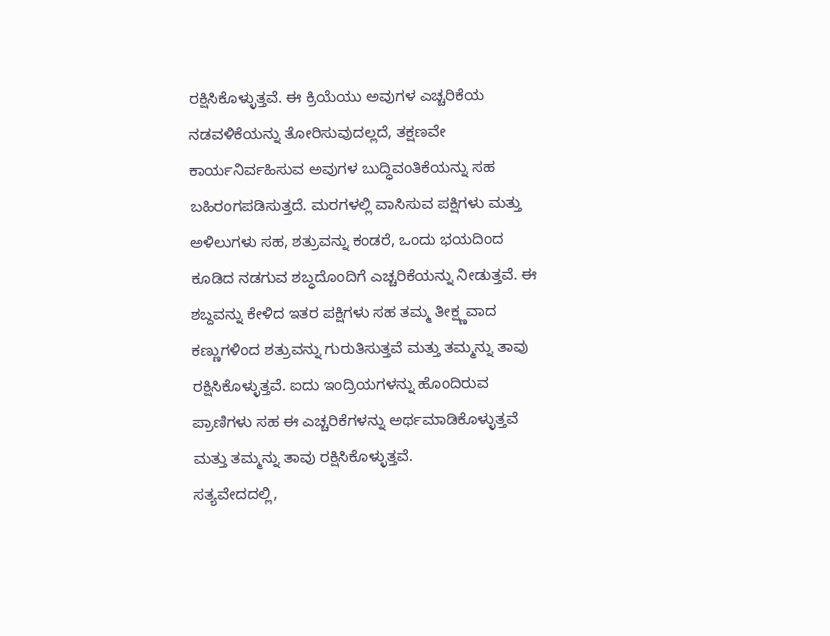ರಕ್ಷಿಸಿಕೊಳ್ಳುತ್ತವೆ. ಈ ಕ್ರಿಯೆಯು ಅವುಗಳ ಎಚ್ಚರಿಕೆಯ ನಡವಳಿಕೆಯನ್ನು ತೋರಿಸುವುದಲ್ಲದೆ, ತಕ್ಷಣವೇ ಕಾರ್ಯನಿರ್ವಹಿಸುವ ಅವುಗಳ ಬುದ್ಧಿವಂತಿಕೆಯನ್ನು ಸಹ ಬಹಿರಂಗಪಡಿಸುತ್ತದೆ. ಮರಗಳಲ್ಲಿ ವಾಸಿಸುವ ಪಕ್ಷಿಗಳು ಮತ್ತು ಅಳಿಲುಗಳು ಸಹ, ಶತ್ರುವನ್ನು ಕಂಡರೆ, ಒಂದು ಭಯದಿಂದ ಕೂಡಿದ ನಡಗುವ ಶಬ್ಧದೊಂದಿಗೆ ಎಚ್ಚರಿಕೆಯನ್ನು ನೀಡುತ್ತವೆ. ಈ ಶಬ್ದವನ್ನು ಕೇಳಿದ ಇತರ ಪಕ್ಷಿಗಳು ಸಹ ತಮ್ಮ ತೀಕ್ಷ್ಣವಾದ ಕಣ್ಣುಗಳಿಂದ ಶತ್ರುವನ್ನು ಗುರುತಿಸುತ್ತವೆ ಮತ್ತು ತಮ್ಮನ್ನು ತಾವು ರಕ್ಷಿಸಿಕೊಳ್ಳುತ್ತವೆ. ಐದು ಇಂದ್ರಿಯಗಳನ್ನು ಹೊಂದಿರುವ ಪ್ರಾಣಿಗಳು ಸಹ ಈ ಎಚ್ಚರಿಕೆಗಳನ್ನು ಅರ್ಥಮಾಡಿಕೊಳ್ಳುತ್ತವೆ ಮತ್ತು ತಮ್ಮನ್ನು ತಾವು ರಕ್ಷಿಸಿಕೊಳ್ಳುತ್ತವೆ.
ಸತ್ಯವೇದದಲ್ಲಿ,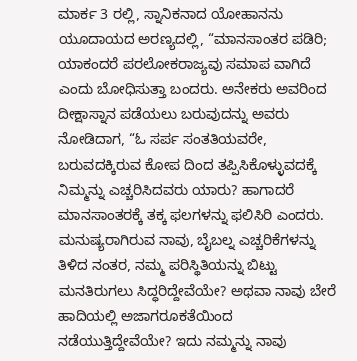ಮಾರ್ಕ 3 ರಲ್ಲಿ, ಸ್ನಾನಿಕನಾದ ಯೋಹಾನನು ಯೂದಾಯದ ಅರಣ್ಯದಲ್ಲಿ, “ಮಾನಸಾಂತರ ಪಡಿರಿ; ಯಾಕಂದರೆ ಪರಲೋಕರಾಜ್ಯವು ಸಮಾಪ ವಾಗಿದೆ ಎಂದು ಬೋಧಿಸುತ್ತಾ ಬಂದರು. ಅನೇಕರು ಅವರಿಂದ ದೀಕ್ಷಾಸ್ನಾನ ಪಡೆಯಲು ಬರುವುದನ್ನು ಅವರು ನೋಡಿದಾಗ, “ಓ ಸರ್ಪ ಸಂತತಿಯವರೇ, ಬರುವದಕ್ಕಿರುವ ಕೋಪ ದಿಂದ ತಪ್ಪಿಸಿಕೊಳ್ಳುವದಕ್ಕೆ ನಿಮ್ಮನ್ನು ಎಚ್ಚರಿಸಿದವರು ಯಾರು? ಹಾಗಾದರೆ ಮಾನಸಾಂತರಕ್ಕೆ ತಕ್ಕ ಫಲಗಳನ್ನು ಫಲಿಸಿರಿ ಎಂದರು. ಮನುಷ್ಯರಾಗಿರುವ ನಾವು, ಬೈಬಲ್ನ ಎಚ್ಚರಿಕೆಗಳನ್ನು ತಿಳಿದ ನಂತರ, ನಮ್ಮ ಪರಿಸ್ಥಿತಿಯನ್ನು ಬಿಟ್ಟು ಮನತಿರುಗಲು ಸಿದ್ಧರಿದ್ದೇವೆಯೇ? ಅಥವಾ ನಾವು ಬೇರೆ ಹಾದಿಯಲ್ಲಿ ಅಜಾಗರೂಕತೆಯಿಂದ ನಡೆಯುತ್ತಿದ್ದೇವೆಯೇ? ಇದು ನಮ್ಮನ್ನು ನಾವು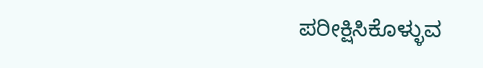ಪರೀಕ್ಷಿಸಿಕೊಳ್ಳುವ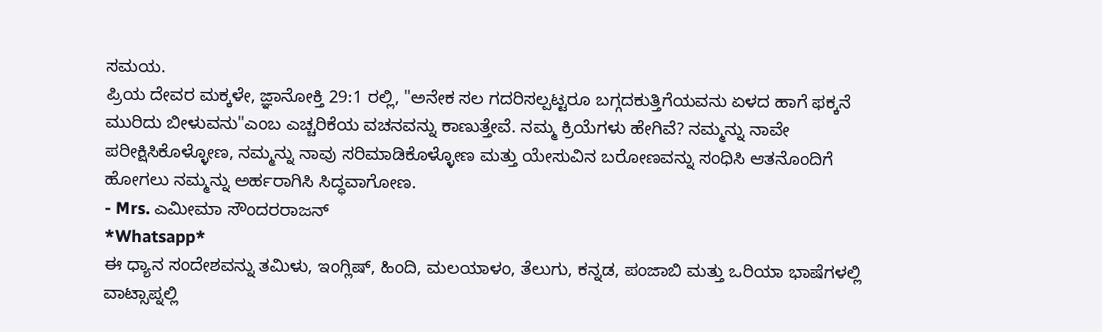ಸಮಯ.
ಪ್ರಿಯ ದೇವರ ಮಕ್ಕಳೇ, ಜ್ಞಾನೋಕ್ತಿ 29:1 ರಲ್ಲಿ, "ಅನೇಕ ಸಲ ಗದರಿಸಲ್ಪಟ್ಟರೂ ಬಗ್ಗದಕುತ್ತಿಗೆಯವನು ಏಳದ ಹಾಗೆ ಫಕ್ಕನೆ ಮುರಿದು ಬೀಳುವನು"ಎಂಬ ಎಚ್ಚರಿಕೆಯ ವಚನವನ್ನು ಕಾಣುತ್ತೇವೆ. ನಮ್ಮ ಕ್ರಿಯೆಗಳು ಹೇಗಿವೆ? ನಮ್ಮನ್ನು ನಾವೇ ಪರೀಕ್ಷಿಸಿಕೊಳ್ಳೋಣ, ನಮ್ಮನ್ನು ನಾವು ಸರಿಮಾಡಿಕೊಳ್ಳೋಣ ಮತ್ತು ಯೇಸುವಿನ ಬರೋಣವನ್ನು ಸಂಧಿಸಿ ಆತನೊಂದಿಗೆ ಹೋಗಲು ನಮ್ಮನ್ನು ಅರ್ಹರಾಗಿಸಿ ಸಿದ್ಧವಾಗೋಣ.
- Mrs. ಎಮೀಮಾ ಸೌಂದರರಾಜನ್
*Whatsapp*
ಈ ಧ್ಯಾನ ಸಂದೇಶವನ್ನು ತಮಿಳು, ಇಂಗ್ಲಿಷ್, ಹಿಂದಿ, ಮಲಯಾಳಂ, ತೆಲುಗು, ಕನ್ನಡ, ಪಂಜಾಬಿ ಮತ್ತು ಒರಿಯಾ ಭಾಷೆಗಳಲ್ಲಿ ವಾಟ್ಸಾಪ್ನಲ್ಲಿ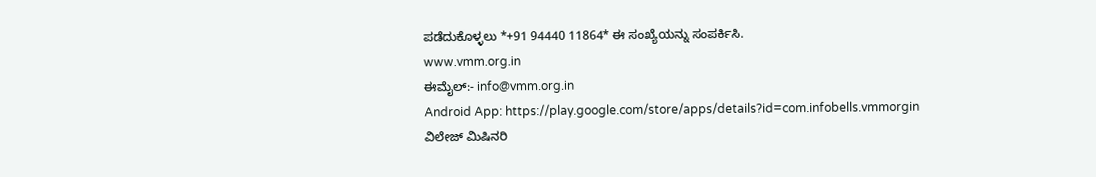ಪಡೆದುಕೊಳ್ಳಲು *+91 94440 11864* ಈ ಸಂಖ್ಯೆಯನ್ನು ಸಂಪರ್ಕಿಸಿ.
www.vmm.org.in
ಈಮೈಲ್:- info@vmm.org.in
Android App: https://play.google.com/store/apps/details?id=com.infobells.vmmorgin
ವಿಲೇಜ್ ಮಿಷಿನರಿ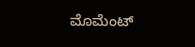ಮೊಮೆಂಟ್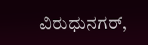ವಿರುಧುನಗರ್,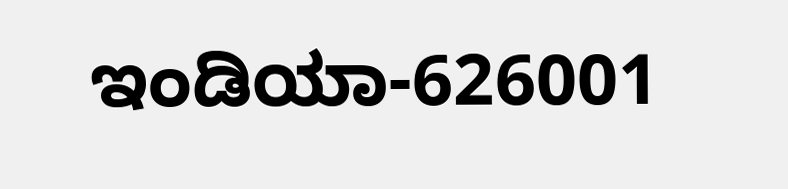ಇಂಡಿಯಾ-626001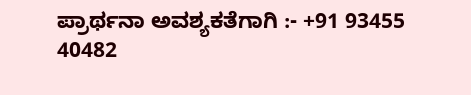ಪ್ರಾರ್ಥನಾ ಅವಶ್ಯಕತೆಗಾಗಿ :- +91 93455 40482